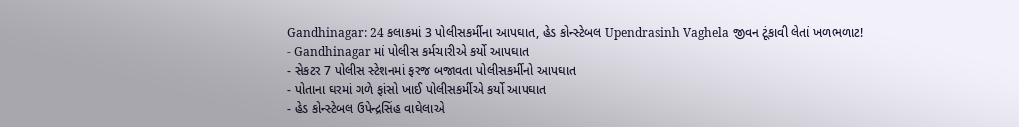Gandhinagar: 24 કલાકમાં 3 પોલીસકર્મીના આપઘાત, હેડ કોન્સ્ટેબલ Upendrasinh Vaghela જીવન ટૂંકાવી લેતાં ખળભળાટ!
- Gandhinagar માં પોલીસ કર્મચારીએ કર્યો આપઘાત
- સેકટર 7 પોલીસ સ્ટેશનમાં ફરજ બજાવતા પોલીસકર્મીનો આપઘાત
- પોતાના ઘરમાં ગળે ફાંસો ખાઈ પોલીસકર્મીએ કર્યો આપઘાત
- હેડ કોન્સ્ટેબલ ઉપેન્દ્રસિંહ વાઘેલાએ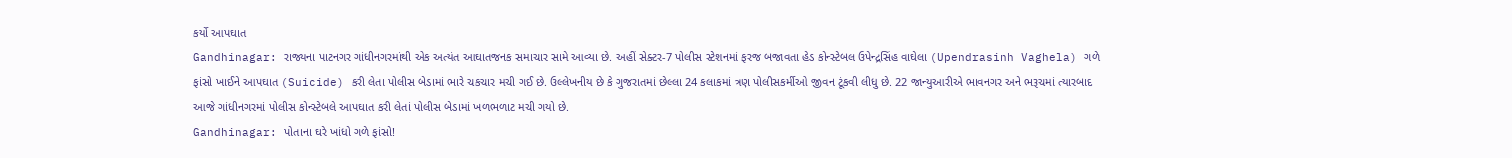કર્યો આપઘાત
Gandhinagar: રાજ્યના પાટનગર ગાંધીનગરમાંથી એક અત્યંત આઘાતજનક સમાચાર સામે આવ્યા છે. અહીં સેક્ટર-7 પોલીસ સ્ટેશનમાં ફરજ બજાવતા હેડ કોન્સ્ટેબલ ઉપેન્દ્રસિંહ વાઘેલા (Upendrasinh Vaghela) ગળે ફાંસો ખાઈને આપઘાત (Suicide) કરી લેતા પોલીસ બેડામાં ભારે ચકચાર મચી ગઈ છે. ઉલ્લેખનીય છે કે ગુજરાતમાં છેલ્લા 24 કલાકમાં ત્રણ પોલીસકર્મીઓ જીવન ટૂંકવી લીધુ છે. 22 જાન્યુઆરીએ ભાવનગર અને ભરૂચમાં ત્યારબાદ આજે ગાંધીનગરમાં પોલીસ કોન્સ્ટેબલે આપઘાત કરી લેતાં પોલીસ બેડામાં ખળભળાટ મચી ગયો છે.
Gandhinagar: પોતાના ઘરે ખાંધો ગળે ફાંસો!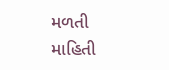મળતી માહિતી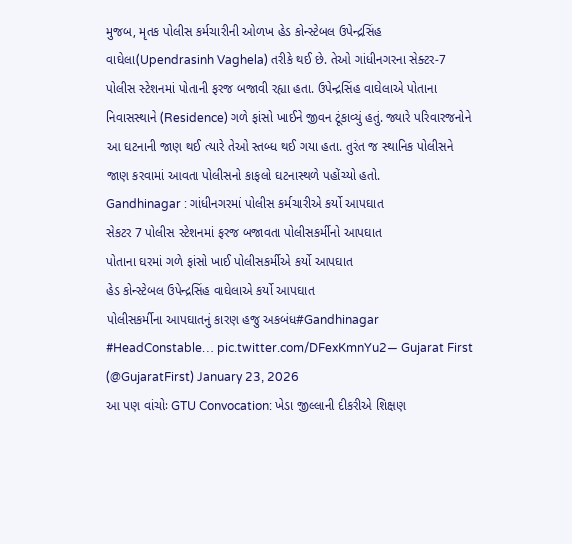મુજબ, મૃતક પોલીસ કર્મચારીની ઓળખ હેડ કોન્સ્ટેબલ ઉપેન્દ્રસિંહ વાઘેલા(Upendrasinh Vaghela) તરીકે થઈ છે. તેઓ ગાંધીનગરના સેક્ટર-7 પોલીસ સ્ટેશનમાં પોતાની ફરજ બજાવી રહ્યા હતા. ઉપેન્દ્રસિંહ વાઘેલાએ પોતાના નિવાસસ્થાને (Residence) ગળે ફાંસો ખાઈને જીવન ટૂંકાવ્યું હતું. જ્યારે પરિવારજનોને આ ઘટનાની જાણ થઈ ત્યારે તેઓ સ્તબ્ધ થઈ ગયા હતા. તુરંત જ સ્થાનિક પોલીસને જાણ કરવામાં આવતા પોલીસનો કાફલો ઘટનાસ્થળે પહોંચ્યો હતો.
Gandhinagar : ગાંધીનગરમાં પોલીસ કર્મચારીએ કર્યો આપઘાત
સેકટર 7 પોલીસ સ્ટેશનમાં ફરજ બજાવતા પોલીસકર્મીનો આપઘાત
પોતાના ઘરમાં ગળે ફાંસો ખાઈ પોલીસકર્મીએ કર્યો આપઘાત
હેડ કોન્સ્ટેબલ ઉપેન્દ્રસિંહ વાઘેલાએ કર્યો આપઘાત
પોલીસકર્મીના આપઘાતનું કારણ હજુ અકબંધ#Gandhinagar #HeadConstable… pic.twitter.com/DFexKmnYu2— Gujarat First (@GujaratFirst) January 23, 2026
આ પણ વાંચોઃ GTU Convocation: ખેડા જીલ્લાની દીકરીએ શિક્ષણ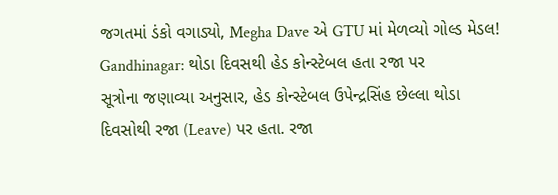જગતમાં ડંકો વગાડ્યો, Megha Dave એ GTU માં મેળવ્યો ગોલ્ડ મેડલ!
Gandhinagar: થોડા દિવસથી હેડ કોન્સ્ટેબલ હતા રજા પર
સૂત્રોના જણાવ્યા અનુસાર, હેડ કોન્સ્ટેબલ ઉપેન્દ્રસિંહ છેલ્લા થોડા દિવસોથી રજા (Leave) પર હતા. રજા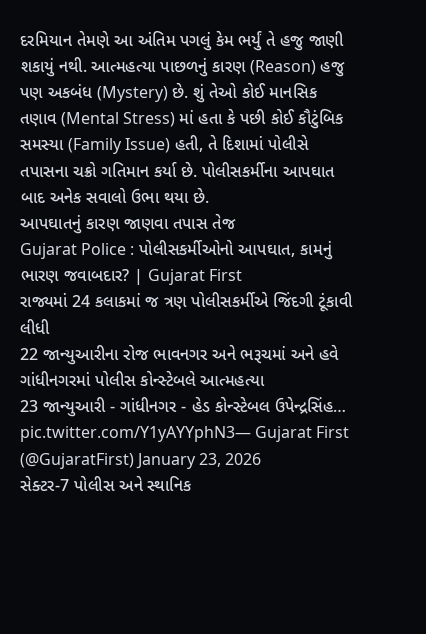દરમિયાન તેમણે આ અંતિમ પગલું કેમ ભર્યું તે હજુ જાણી શકાયું નથી. આત્મહત્યા પાછળનું કારણ (Reason) હજુ પણ અકબંધ (Mystery) છે. શું તેઓ કોઈ માનસિક તણાવ (Mental Stress) માં હતા કે પછી કોઈ કૌટુંબિક સમસ્યા (Family Issue) હતી, તે દિશામાં પોલીસે તપાસના ચક્રો ગતિમાન કર્યા છે. પોલીસકર્મીના આપઘાત બાદ અનેક સવાલો ઉભા થયા છે.
આપઘાતનું કારણ જાણવા તપાસ તેજ
Gujarat Police : પોલીસકર્મીઓનો આપઘાત, કામનું ભારણ જવાબદાર? | Gujarat First
રાજ્યમાં 24 કલાકમાં જ ત્રણ પોલીસકર્મીએ જિંદગી ટૂંકાવી લીધી
22 જાન્યુઆરીના રોજ ભાવનગર અને ભરૂચમાં અને હવે ગાંધીનગરમાં પોલીસ કોન્સ્ટેબલે આત્મહત્યા
23 જાન્યુઆરી - ગાંધીનગર - હેડ કોન્સ્ટેબલ ઉપેન્દ્રસિંહ… pic.twitter.com/Y1yAYYphN3— Gujarat First (@GujaratFirst) January 23, 2026
સેક્ટર-7 પોલીસ અને સ્થાનિક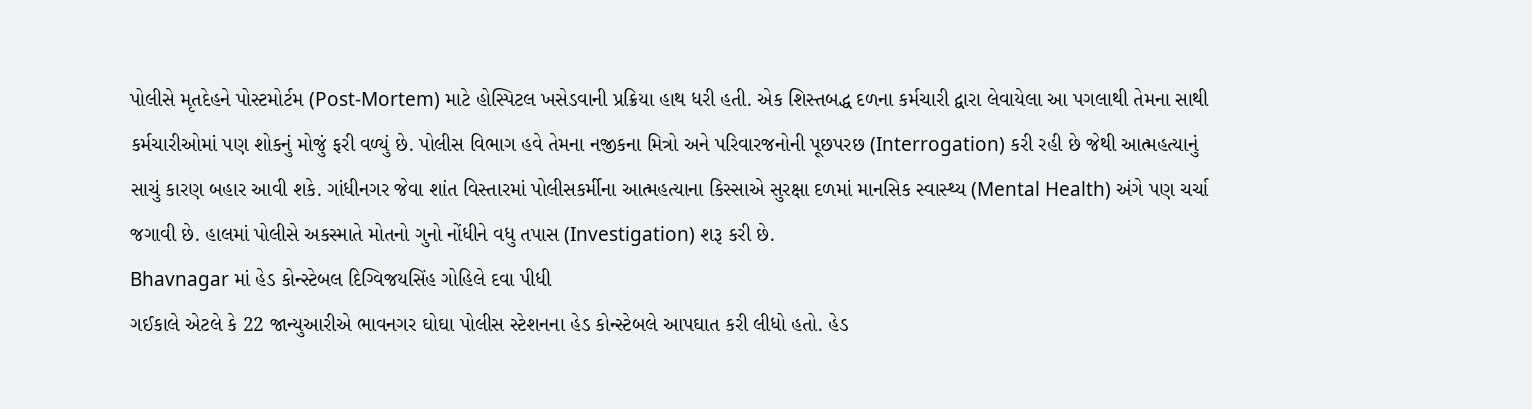પોલીસે મૃતદેહને પોસ્ટમોર્ટમ (Post-Mortem) માટે હોસ્પિટલ ખસેડવાની પ્રક્રિયા હાથ ધરી હતી. એક શિસ્તબદ્ધ દળના કર્મચારી દ્વારા લેવાયેલા આ પગલાથી તેમના સાથી કર્મચારીઓમાં પણ શોકનું મોજું ફરી વળ્યું છે. પોલીસ વિભાગ હવે તેમના નજીકના મિત્રો અને પરિવારજનોની પૂછપરછ (Interrogation) કરી રહી છે જેથી આત્મહત્યાનું સાચું કારણ બહાર આવી શકે. ગાંધીનગર જેવા શાંત વિસ્તારમાં પોલીસકર્મીના આત્મહત્યાના કિસ્સાએ સુરક્ષા દળમાં માનસિક સ્વાસ્થ્ય (Mental Health) અંગે પણ ચર્ચા જગાવી છે. હાલમાં પોલીસે અકસ્માતે મોતનો ગુનો નોંધીને વધુ તપાસ (Investigation) શરૂ કરી છે.
Bhavnagar માં હેડ કોન્સ્ટેબલ દિગ્વિજયસિંહ ગોહિલે દવા પીધી
ગઈકાલે એટલે કે 22 જાન્યુઆરીએ ભાવનગર ઘોઘા પોલીસ સ્ટેશનના હેડ કોન્સ્ટેબલે આપઘાત કરી લીધો હતો. હેડ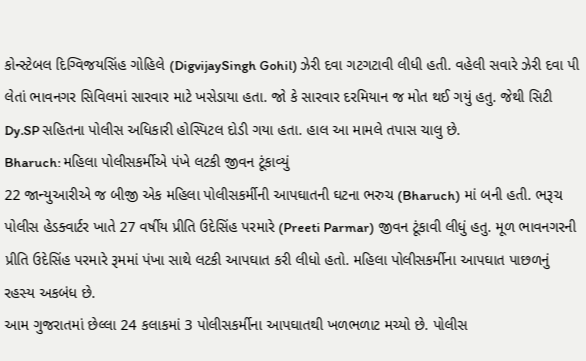કોન્સ્ટેબલ દિગ્વિજયસિંહ ગોહિલે (DigvijaySingh Gohil) ઝેરી દવા ગટગટાવી લીધી હતી. વહેલી સવારે ઝેરી દવા પી લેતાં ભાવનગર સિવિલમાં સારવાર માટે ખસેડાયા હતા. જો કે સારવાર દરમિયાન જ મોત થઈ ગયું હતુ. જેથી સિટી Dy.SP સહિતના પોલીસ અધિકારી હોસ્પિટલ દોડી ગયા હતા. હાલ આ મામલે તપાસ ચાલુ છે.
Bharuch: મહિલા પોલીસકર્મીએ પંખે લટકી જીવન ટૂંકાવ્યું
22 જાન્યુઆરીએ જ બીજી એક મહિલા પોલીસકર્મીની આપઘાતની ઘટના ભરુચ (Bharuch) માં બની હતી. ભરૂચ પોલીસ હેડક્વાર્ટર ખાતે 27 વર્ષીય પ્રીતિ ઉદેસિંહ પરમારે (Preeti Parmar) જીવન ટૂંકાવી લીધું હતુ. મૂળ ભાવનગરની પ્રીતિ ઉદેસિંહ પરમારે રૂમમાં પંખા સાથે લટકી આપઘાત કરી લીધો હતો. મહિલા પોલીસકર્મીના આપઘાત પાછળનું રહસ્ય અકબંધ છે.
આમ ગુજરાતમાં છેલ્લા 24 કલાકમાં 3 પોલીસકર્મીના આપઘાતથી ખળભળાટ મચ્યો છે. પોલીસ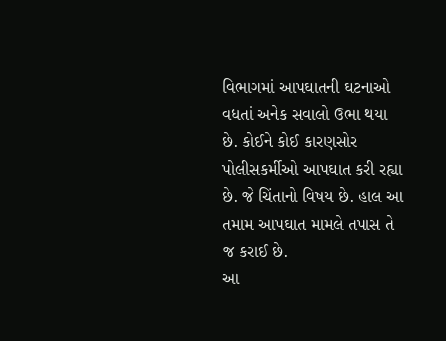વિભાગમાં આપઘાતની ઘટનાઓ વધતાં અનેક સવાલો ઉભા થયા છે. કોઈને કોઈ કારણસોર પોલીસકર્મીઓ આપઘાત કરી રહ્યા છે. જે ચિંતાનો વિષય છે. હાલ આ તમામ આપઘાત મામલે તપાસ તે જ કરાઈ છે.
આ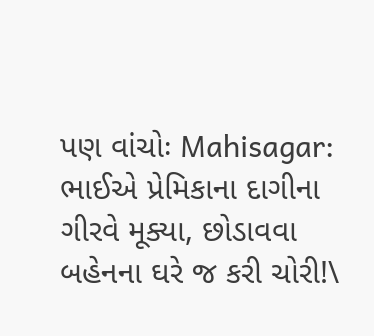પણ વાંચોઃ Mahisagar: ભાઈએ પ્રેમિકાના દાગીના ગીરવે મૂક્યા, છોડાવવા બહેનના ઘરે જ કરી ચોરી!\